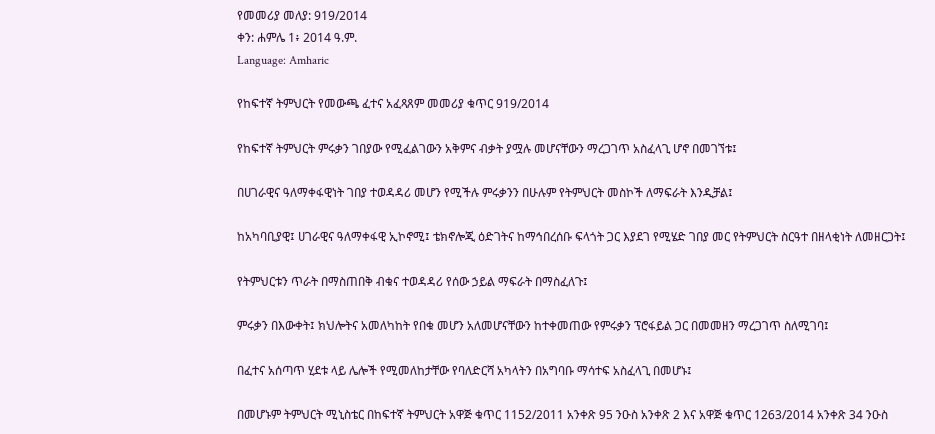የመመሪያ መለያ: 919/2014
ቀን: ሐምሌ 1፥ 2014 ዓ.ም.
Language: Amharic

የከፍተኛ ትምህርት የመውጫ ፈተና አፈጻጸም መመሪያ ቁጥር 919/2014

የከፍተኛ ትምህርት ምሩቃን ገበያው የሚፈልገውን አቅምና ብቃት ያሟሉ መሆናቸውን ማረጋገጥ አስፈላጊ ሆኖ በመገኘቱ፤

በሀገራዊና ዓለማቀፋዊነት ገበያ ተወዳዳሪ መሆን የሚችሉ ምሩቃንን በሁሉም የትምህርት መስኮች ለማፍራት እንዲቻል፤

ከአካባቢያዊ፤ ሀገራዊና ዓለማቀፋዊ ኢኮኖሚ፤ ቴክኖሎጂ ዕድገትና ከማኅበረሰቡ ፍላጎት ጋር እያደገ የሚሄድ ገበያ መር የትምህርት ስርዓተ በዘላቂነት ለመዘርጋት፤

የትምህርቱን ጥራት በማስጠበቅ ብቁና ተወዳዳሪ የሰው ኃይል ማፍራት በማስፈለጉ፤

ምሩቃን በእውቀት፤ ክህሎትና አመለካከት የበቁ መሆን አለመሆናቸውን ከተቀመጠው የምሩቃን ፕሮፋይል ጋር በመመዘን ማረጋገጥ ስለሚገባ፤

በፈተና አሰጣጥ ሂደቱ ላይ ሌሎች የሚመለከታቸው የባለድርሻ አካላትን በአግባቡ ማሳተፍ አስፈላጊ በመሆኑ፤

በመሆኑም ትምህርት ሚኒስቴር በከፍተኛ ትምህርት አዋጅ ቁጥር 1152/2011 አንቀጽ 95 ንዑስ አንቀጽ 2 እና አዋጅ ቁጥር 1263/2014 አንቀጽ 34 ንዑስ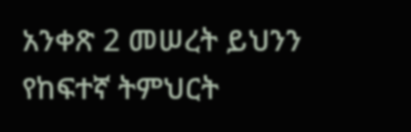አንቀጽ 2 መሠረት ይህንን የከፍተኛ ትምህርት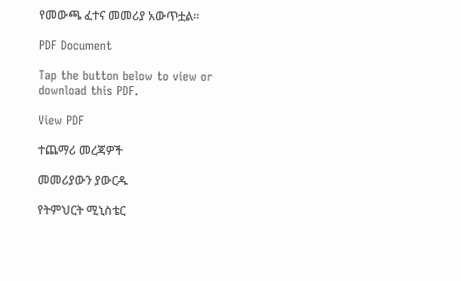የመውጫ ፈተና መመሪያ አውጥቷል፡፡

PDF Document

Tap the button below to view or download this PDF.

View PDF

ተጨማሪ መረጃዎች

መመሪያውን ያውርዱ

የትምህርት ሚኒስቴር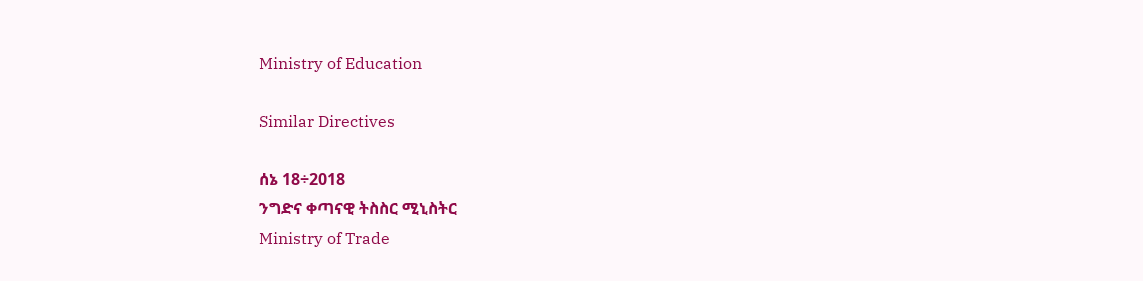Ministry of Education

Similar Directives

ሰኔ 18÷2018
ንግድና ቀጣናዊ ትስስር ሚኒስትር
Ministry of Trade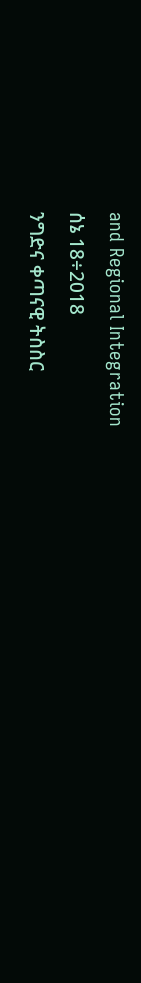and Regional Integration
ሰኔ 18÷2018
ንግድና ቀጣናዊ ትስስር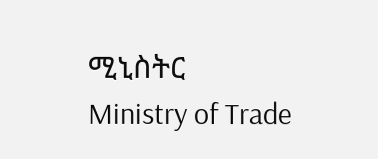ሚኒስትር
Ministry of Trade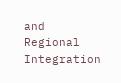and Regional Integration